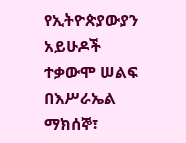የኢትዮጵያውያን አይሁዶች ተቃውሞ ሠልፍ በእሥራኤል
ማክሰኞ፣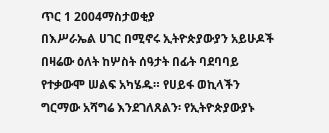ጥር 1 2004ማስታወቂያ
በእሥራኤል ሀገር በሚኖሩ ኢትዮጵያውያን አይሁዶች በዛሬው ዕለት ከሦስት ሰዓታት በፊት ባደባባይ የተቃውሞ ሠልፍ አካሄዱ። የሀይፋ ወኪላችን ግርማው አሻግሬ እንደገለጸልን፡ የኢትዮጵያውያኑ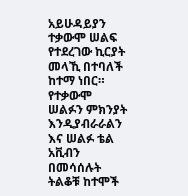አይሁዳይያን ተቃውሞ ሠልፍ የተደረገው ኪርያት መላኺ በተባለች ከተማ ነበር። የተቃውሞ ሠልፉን ምክንያት እንዲያብራራልን እና ሠልፉ ቴል አቪብን በመሳሰሉት ትልቆቹ ከተሞች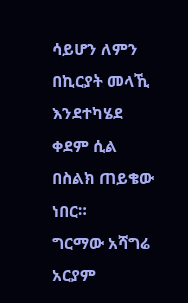ሳይሆን ለምን በኪርያት መላኺ እንደተካሄደ ቀደም ሲል በስልክ ጠይቄው ነበር።
ግርማው አሻግሬ
አርያም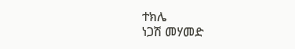ተክሌ
ነጋሽ መሃመድ